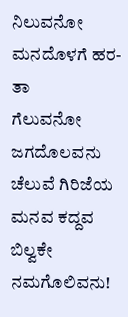ನಿಲುವನೋ ಮನದೊಳಗೆ ಹರ-ತಾ
ಗೆಲುವನೋ ಜಗದೊಲವನು
ಚೆಲುವೆ ಗಿರಿಜೆಯ ಮನವ ಕದ್ದವ
ಬಿಲ್ವಕೇ ನಮಗೊಲಿವನು!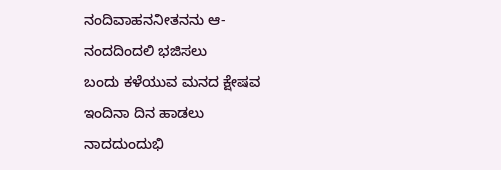ನಂದಿವಾಹನನೀತನನು ಆ-
ನಂದದಿಂದಲಿ ಭಜಿಸಲು
ಬಂದು ಕಳೆಯುವ ಮನದ ಕ್ಷೇಷವ
ಇಂದಿನಾ ದಿನ ಹಾಡಲು
ನಾದದುಂದುಭಿ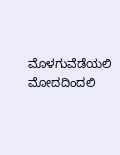ಮೊಳಗುವೆಡೆಯಲಿ
ಮೋದದಿಂದಲಿ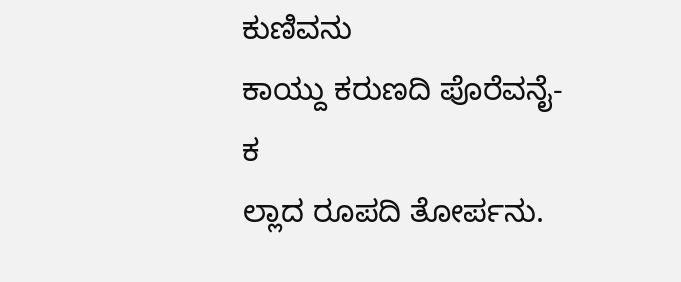ಕುಣಿವನು
ಕಾಯ್ದು ಕರುಣದಿ ಪೊರೆವನೈ-ಕ
ಲ್ಲಾದ ರೂಪದಿ ತೋರ್ಪನು.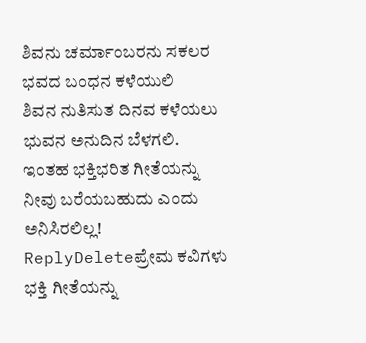ಶಿವನು ಚರ್ಮಾಂಬರನು ಸಕಲರ
ಭವದ ಬಂಧನ ಕಳೆಯುಲಿ
ಶಿವನ ನುತಿಸುತ ದಿನವ ಕಳೆಯಲು
ಭುವನ ಅನುದಿನ ಬೆಳಗಲಿ.
ಇಂತಹ ಭಕ್ತಿಭರಿತ ಗೀತೆಯನ್ನು ನೀವು ಬರೆಯಬಹುದು ಎಂದು ಅನಿಸಿರಲಿಲ್ಲ!
ReplyDeleteಪ್ರೇಮ ಕವಿಗಳು ಭಕ್ತಿ ಗೀತೆಯನ್ನು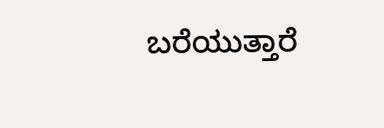ಬರೆಯುತ್ತಾರೆ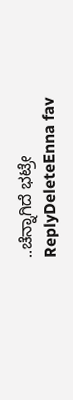..ಚೆನ್ನಾಗಿದೆ ಭಟ್ರೇ
ReplyDeleteEnna fav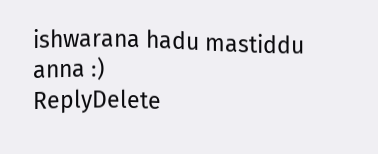ishwarana hadu mastiddu anna :)
ReplyDelete